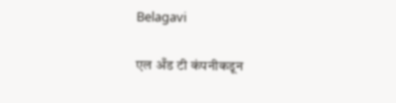Belagavi

एल अँड टी कंपनीकडून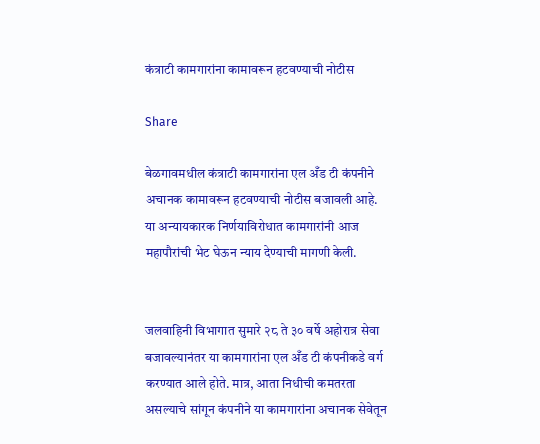कंत्राटी कामगारांना कामावरून हटवण्याची नोटीस

Share

बेळगावमधील कंत्राटी कामगारांना एल अँड टी कंपनीने अचानक कामावरून हटवण्याची नोटीस बजावली आहे. या अन्यायकारक निर्णयाविरोधात कामगारांनी आज महापौरांची भेट घेऊन न्याय देण्याची मागणी केली.


जलवाहिनी विभागात सुमारे २८ ते ३० वर्षे अहोरात्र सेवा बजावल्यानंतर या कामगारांना एल अँड टी कंपनीकडे वर्ग करण्यात आले होते. मात्र, आता निधीची कमतरता असल्याचे सांगून कंपनीने या कामगारांना अचानक सेवेतून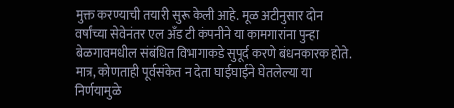मुक्त करण्याची तयारी सुरू केली आहे. मूळ अटीनुसार दोन वर्षांच्या सेवेनंतर एल अँड टी कंपनीने या कामगारांना पुन्हा बेळगावमधील संबंधित विभागाकडे सुपूर्द करणे बंधनकारक होते. मात्र, कोणताही पूर्वसंकेत न देता घाईघाईने घेतलेल्या या निर्णयामुळे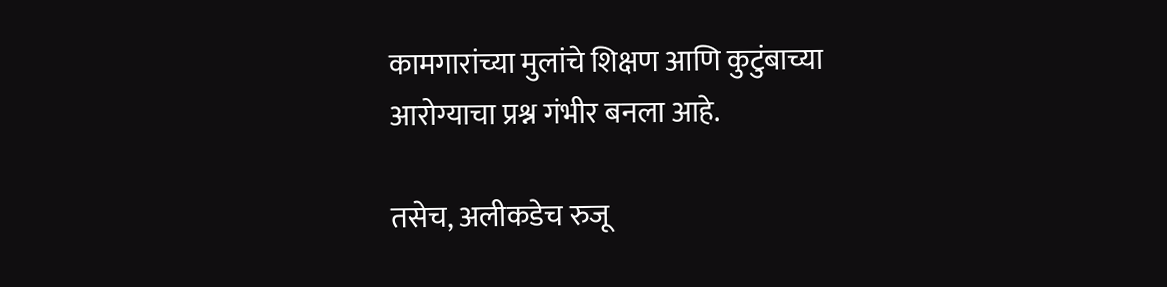कामगारांच्या मुलांचे शिक्षण आणि कुटुंबाच्या आरोग्याचा प्रश्न गंभीर बनला आहे.

तसेच, अलीकडेच रुजू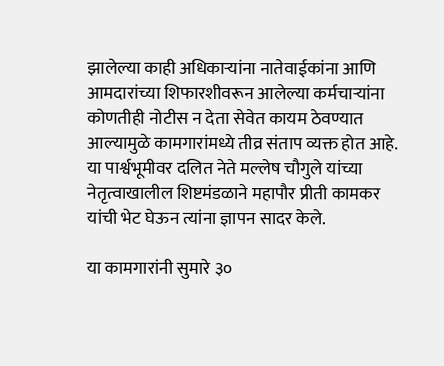झालेल्या काही अधिकाऱ्यांना नातेवाईकांना आणि आमदारांच्या शिफारशीवरून आलेल्या कर्मचाऱ्यांना कोणतीही नोटीस न देता सेवेत कायम ठेवण्यात आल्यामुळे कामगारांमध्ये तीव्र संताप व्यक्त होत आहे. या पार्श्वभूमीवर दलित नेते मल्लेष चौगुले यांच्या नेतृत्वाखालील शिष्टमंडळाने महापौर प्रीती कामकर यांची भेट घेऊन त्यांना ज्ञापन सादर केले.

या कामगारांनी सुमारे ३०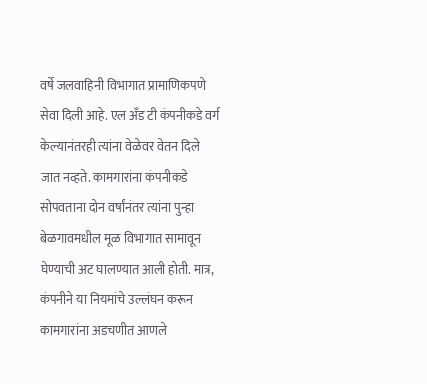वर्षे जलवाहिनी विभागात प्रामाणिकपणे सेवा दिली आहे. एल अँड टी कंपनीकडे वर्ग केल्यानंतरही त्यांना वेळेवर वेतन दिले जात नव्हते. कामगारांना कंपनीकडे सोपवताना दोन वर्षांनंतर त्यांना पुन्हा बेळगावमधील मूळ विभागात सामावून घेण्याची अट घालण्यात आली होती. मात्र, कंपनीने या नियमांचे उल्लंघन करून कामगारांना अडचणीत आणले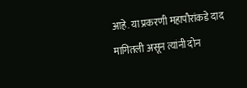आहे. या प्रकरणी महापौरांकडे दाद मागितली असून त्यांनी दोन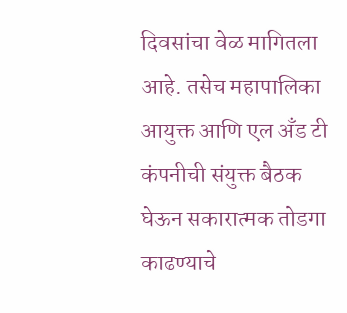दिवसांचा वेळ मागितला आहे. तसेच महापालिका आयुक्त आणि एल अँड टी कंपनीची संयुक्त बैठक घेऊन सकारात्मक तोडगा काढण्याचे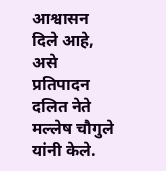आश्वासन दिले आहे, असे प्रतिपादन दलित नेते मल्लेष चौगुले यांनी केले.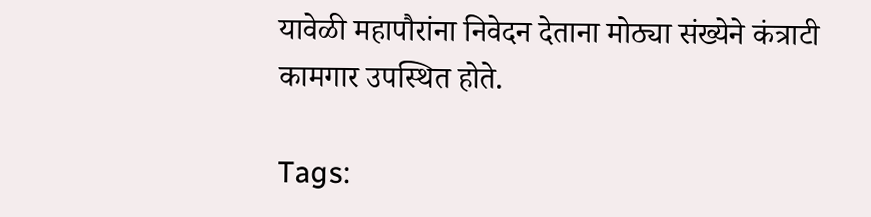यावेळी महापौरांना निवेदन देताना मोठ्या संख्येने कंत्राटी कामगार उपस्थित होते.

Tags: